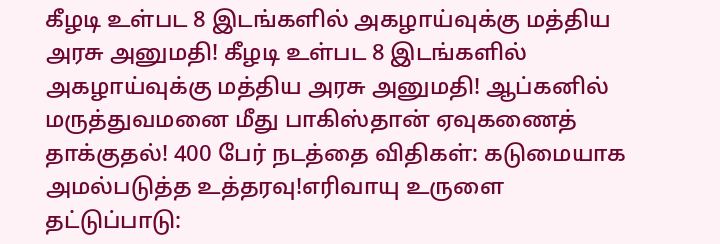கீழடி உள்பட 8 இடங்களில் அகழாய்வுக்கு மத்திய அரசு அனுமதி! கீழடி உள்பட 8 இடங்களில் அகழாய்வுக்கு மத்திய அரசு அனுமதி! ஆப்கனில் மருத்துவமனை மீது பாகிஸ்தான் ஏவுகணைத் தாக்குதல்! 400 பேர் நடத்தை விதிகள்: கடுமையாக அமல்படுத்த உத்தரவு!எரிவாயு உருளை தட்டுப்பாடு: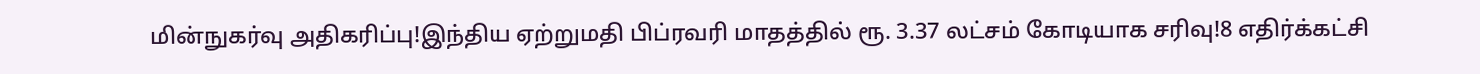மின்நுகர்வு அதிகரிப்பு!இந்திய ஏற்றுமதி பிப்ரவரி மாதத்தில் ரூ. 3.37 லட்சம் கோடியாக சரிவு!8 எதிர்க்கட்சி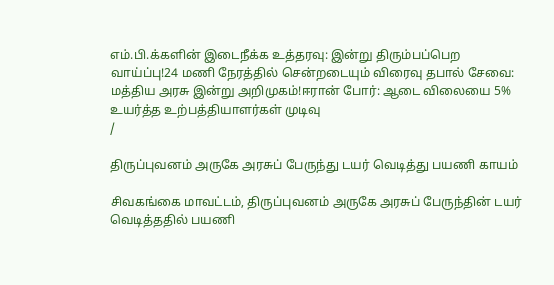எம்.பி.க்களின் இடைநீக்க உத்தரவு: இன்று திரும்பப்பெற வாய்ப்பு!24 மணி நேரத்தில் சென்றடையும் விரைவு தபால் சேவை: மத்திய அரசு இன்று அறிமுகம்!ஈரான் போர்: ஆடை விலையை 5% உயர்த்த உற்பத்தியாளர்கள் முடிவு
/

திருப்புவனம் அருகே அரசுப் பேருந்து டயர் வெடித்து பயணி காயம்

சிவகங்கை மாவட்டம், திருப்புவனம் அருகே அரசுப் பேருந்தின் டயர் வெடித்ததில் பயணி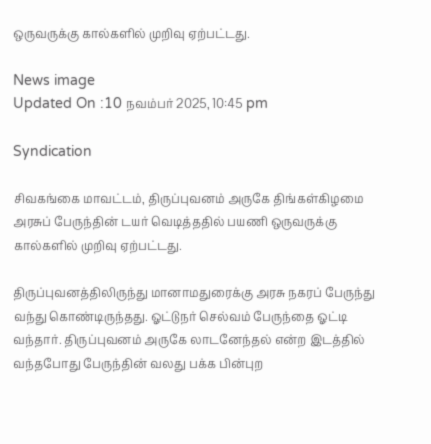ஒருவருக்கு கால்களில் முறிவு ஏற்பட்டது.

News image
Updated On :10 நவம்பர் 2025, 10:45 pm

Syndication

சிவகங்கை மாவட்டம், திருப்புவனம் அருகே திங்கள்கிழமை அரசுப் பேருந்தின் டயர் வெடித்ததில் பயணி ஒருவருக்கு கால்களில் முறிவு ஏற்பட்டது.

திருப்புவனத்திலிருந்து மானாமதுரைக்கு அரசு நகரப் பேருந்து வந்து கொண்டிருந்தது. ஓட்டுநர் செல்வம் பேருந்தை ஓட்டி வந்தார். திருப்புவனம் அருகே லாடனேந்தல் என்ற இடத்தில் வந்தபோது பேருந்தின் வலது பக்க பின்புற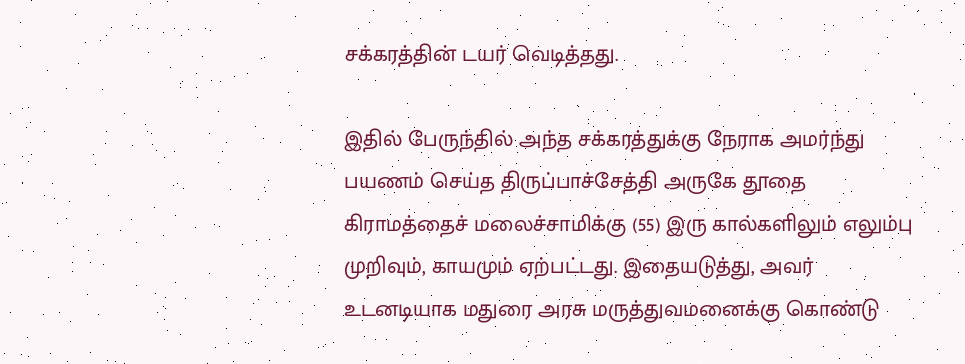சக்கரத்தின் டயர் வெடித்தது.

இதில் பேருந்தில் அந்த சக்கரத்துக்கு நேராக அமர்ந்து பயணம் செய்த திருப்பாச்சேத்தி அருகே தூதை கிராமத்தைச் மலைச்சாமிக்கு (55) இரு கால்களிலும் எலும்பு முறிவும், காயமும் ஏற்பட்டது. இதையடுத்து, அவர் உடனடியாக மதுரை அரசு மருத்துவமனைக்கு கொண்டு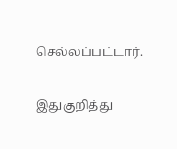செல்லப்பட்டார்.

இதுகுறித்து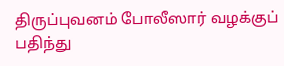திருப்புவனம் போலீஸார் வழக்குப் பதிந்து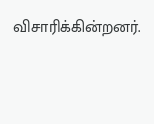விசாரிக்கின்றனர்.